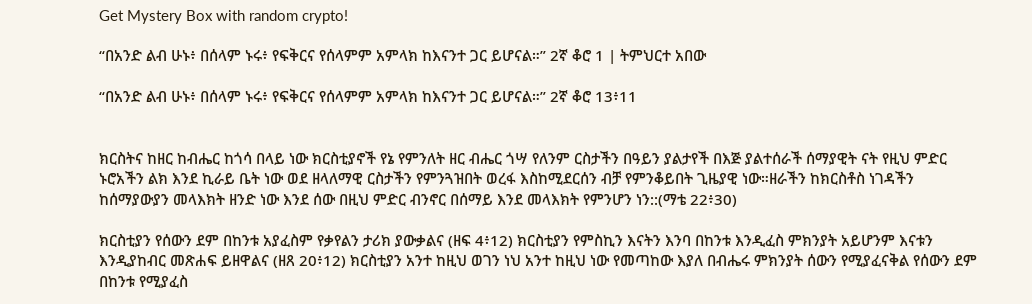Get Mystery Box with random crypto!

“በአንድ ልብ ሁኑ፥ በሰላም ኑሩ፥ የፍቅርና የሰላምም አምላክ ከእናንተ ጋር ይሆናል።” 2ኛ ቆሮ 1 | ትምህርተ አበው

“በአንድ ልብ ሁኑ፥ በሰላም ኑሩ፥ የፍቅርና የሰላምም አምላክ ከእናንተ ጋር ይሆናል።” 2ኛ ቆሮ 13፥11


ክርስትና ከዘር ከብሔር ከጎሳ በላይ ነው ክርስቲያኖች የኔ የምንለት ዘር ብሔር ጎሣ የለንም ርስታችን በዓይን ያልታየች በእጅ ያልተሰራች ሰማያዊት ናት የዚህ ምድር ኑሮአችን ልክ እንደ ኪራይ ቤት ነው ወደ ዘላለማዊ ርስታችን የምንጓዝበት ወረፋ እስከሚደርሰን ብቻ የምንቆይበት ጊዜያዊ ነው።ዘራችን ከክርስቶስ ነገዳችን ከሰማያውያን መላእክት ዘንድ ነው እንደ ሰው በዚህ ምድር ብንኖር በሰማይ እንደ መላእክት የምንሆን ነን::(ማቴ 22፥30)

ክርስቲያን የሰውን ደም በከንቱ አያፈስም የቃየልን ታሪክ ያውቃልና (ዘፍ 4፥12) ክርስቲያን የምስኪን እናትን እንባ በከንቱ እንዲፈስ ምክንያት አይሆንም እናቱን እንዲያከብር መጽሐፍ ይዘዋልና (ዘጸ 20፥12) ክርስቲያን አንተ ከዚህ ወገን ነህ አንተ ከዚህ ነው የመጣከው እያለ በብሔሩ ምክንያት ሰውን የሚያፈናቅል የሰውን ደም በከንቱ የሚያፈስ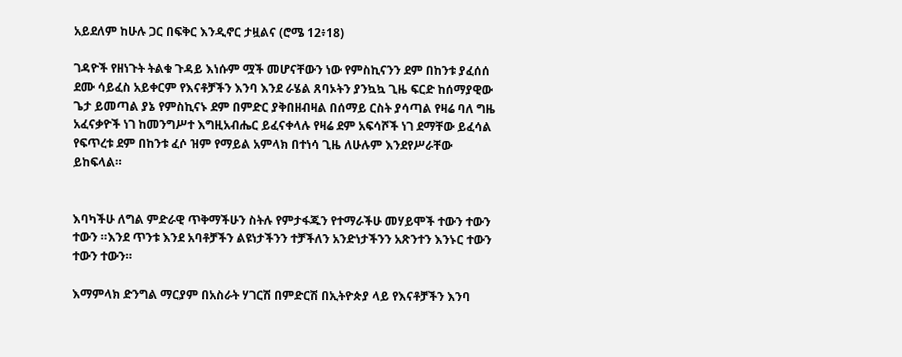አይደለም ከሁሉ ጋር በፍቅር እንዲኖር ታዟልና (ሮሜ 12፥18)

ገዳዮች የዘነጉት ትልቁ ጉዳይ እነሱም ሟች መሆናቸውን ነው የምስኪናንን ደም በከንቱ ያፈሰሰ ደሙ ሳይፈስ አይቀርም የእናቶቻችን እንባ እንደ ራሄል ጸባኦትን ያንኳኳ ጊዜ ፍርድ ከሰማያዊው ጌታ ይመጣል ያኔ የምስኪናኑ ደም በምድር ያቅበዘብዛል በሰማይ ርስት ያሳጣል የዛሬ ባለ ግዜ አፈናቃዮች ነገ ከመንግሥተ እግዚአብሔር ይፈናቀላሉ የዛሬ ደም አፍሳሾች ነገ ደማቸው ይፈሳል የፍጥረቱ ደም በከንቱ ፈሶ ዝም የማይል አምላክ በተነሳ ጊዜ ለሁሉም እንደየሥራቸው ይከፍላል።


እባካችሁ ለግል ምድራዊ ጥቅማችሁን ስትሉ የምታፋጁን የተማራችሁ መሃይሞች ተውን ተውን ተውን ።እንደ ጥንቱ እንደ አባቶቻችን ልዩነታችንን ተቻችለን አንድነታችንን አጽንተን እንኑር ተውን ተውን ተውን።

እማምላክ ድንግል ማርያም በአስራት ሃገርሽ በምድርሽ በኢትዮጵያ ላይ የእናቶቻችን እንባ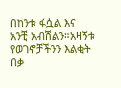በከንቱ ፋሷል እና አንቺ አብሽልን።አዛኝቱ የወገኖቻችንን እልቂት በቃ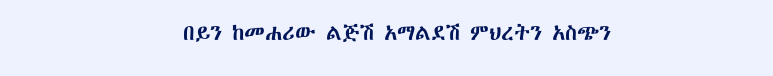በይን ከመሐሪው ልጅሽ አማልደሽ ምህረትን አስጭን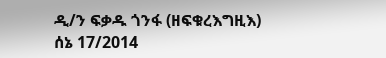ዲ/ን ፍቃዱ ጎንፋ (ዘፍቁረእግዚእ)
ሰኔ 17/2014